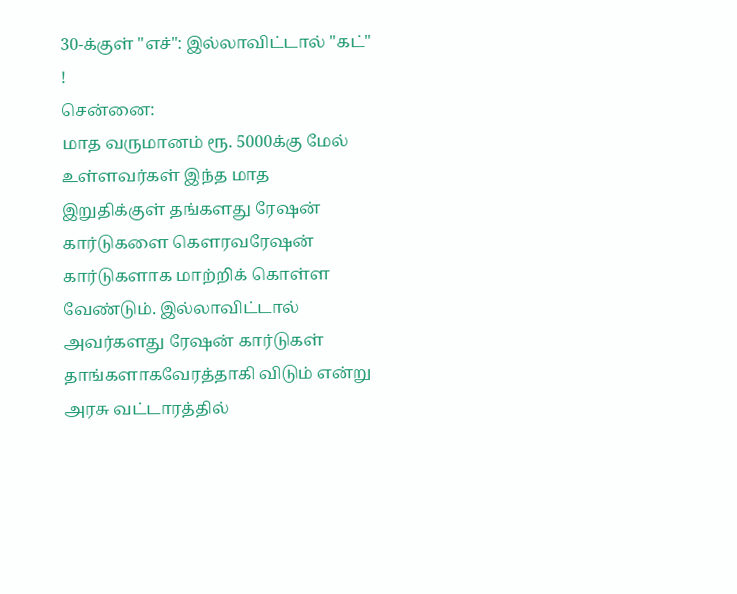30-க்குள் "எச்": இல்லாவிட்டால் "கட்" !
சென்னை:
மாத வருமானம் ரூ. 5000க்கு மேல் உள்ளவர்கள் இந்த மாத இறுதிக்குள் தங்களது ரேஷன் கார்டுகளை கெளரவரேஷன் கார்டுகளாக மாற்றிக் கொள்ள வேண்டும். இல்லாவிட்டால் அவர்களது ரேஷன் கார்டுகள் தாங்களாகவேரத்தாகி விடும் என்று அரசு வட்டாரத்தில்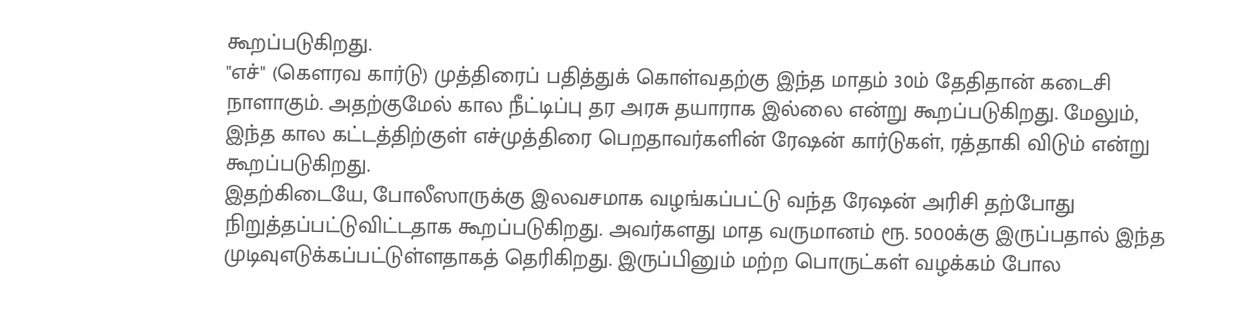கூறப்படுகிறது.
"எச்" (கெளரவ கார்டு) முத்திரைப் பதித்துக் கொள்வதற்கு இந்த மாதம் 30ம் தேதிதான் கடைசி நாளாகும். அதற்குமேல் கால நீட்டிப்பு தர அரசு தயாராக இல்லை என்று கூறப்படுகிறது. மேலும், இந்த கால கட்டத்திற்குள் எச்முத்திரை பெறதாவர்களின் ரேஷன் கார்டுகள், ரத்தாகி விடும் என்று கூறப்படுகிறது.
இதற்கிடையே, போலீஸாருக்கு இலவசமாக வழங்கப்பட்டு வந்த ரேஷன் அரிசி தற்போது நிறுத்தப்பட்டுவிட்டதாக கூறப்படுகிறது. அவர்களது மாத வருமானம் ரூ. 5000க்கு இருப்பதால் இந்த முடிவுஎடுக்கப்பட்டுள்ளதாகத் தெரிகிறது. இருப்பினும் மற்ற பொருட்கள் வழக்கம் போல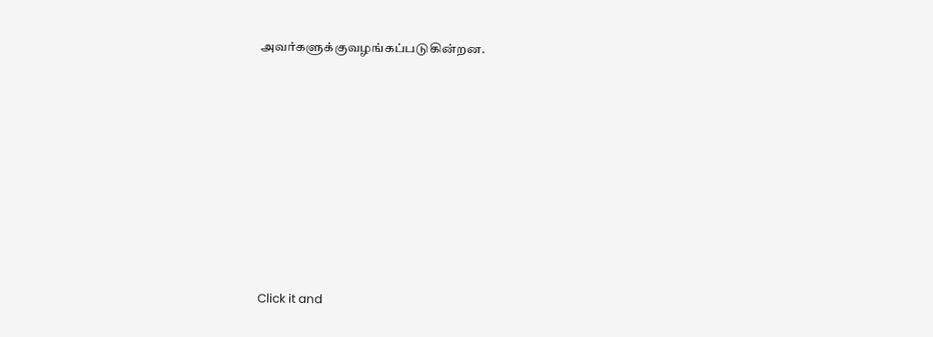அவர்களுக்குவழங்கப்படுகின்றன.












Click it and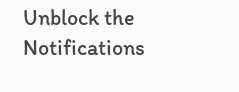Unblock the Notifications